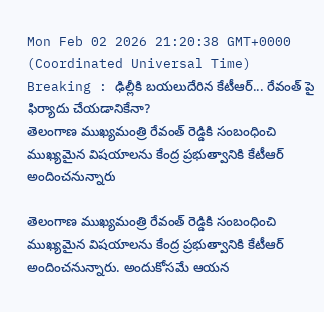Mon Feb 02 2026 21:20:38 GMT+0000 (Coordinated Universal Time)
Breaking : ఢిల్లీకి బయలుదేరిన కేటీఆర్... రేవంత్ పై ఫిర్యాదు చేయడానికేనా?
తెలంగాణ ముఖ్యమంత్రి రేవంత్ రెడ్డికి సంబంధించి ముఖ్యమైన విషయాలను కేంద్ర ప్రభుత్వానికి కేటీఆర్ అందించనున్నారు

తెలంగాణ ముఖ్యమంత్రి రేవంత్ రెడ్డికి సంబంధించి ముఖ్యమైన విషయాలను కేంద్ర ప్రభుత్వానికి కేటీఆర్ అందించనున్నారు. అందుకోసమే ఆయన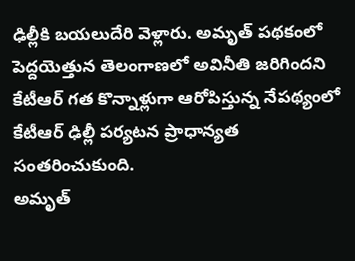ఢిల్లీకి బయలుదేరి వెళ్లారు. అమృత్ పథకంలో పెద్దయెత్తున తెలంగాణలో అవినీతి జరిగిందని కేటీఆర్ గత కొన్నాళ్లుగా ఆరోపిస్తున్న నేపథ్యంలో కేటీఆర్ ఢిల్లీ పర్యటన ప్రాధాన్యత సంతరించుకుంది.
అమృత్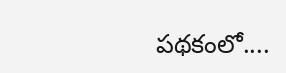పథకంలో....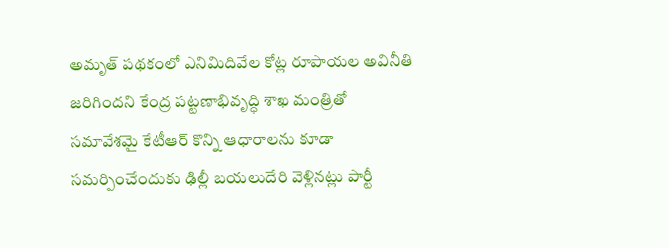అమృత్ పథకంలో ఎనిమిదివేల కోట్ల రూపాయల అవినీతి జరిగిందని కేంద్ర పట్టణాభివృద్ధి శాఖ మంత్రితో సమావేశమై కేటీఆర్ కొన్ని ఆధారాలను కూడా సమర్పించేందుకు ఢిల్లీ బయలుదేరి వెళ్లినట్లు పార్టీ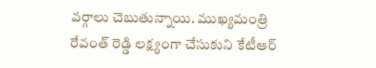వర్గాలు చెబుతున్నాయి. ముఖ్యమంత్రి రేవంత్ రెడ్డి లక్ష్యంగా చేసుకుని కేటీఆర్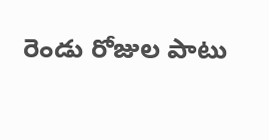రెండు రోజుల పాటు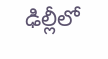ఢిల్లీలో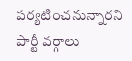పర్యటించనున్నారని పార్టీ వర్గాలు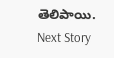తెలిపాయి.
Next Story